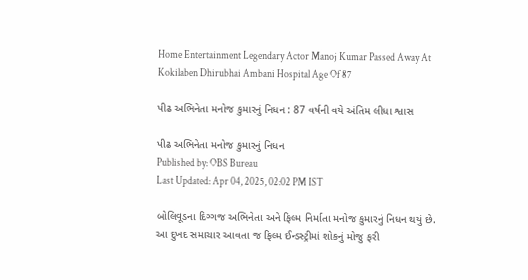Home Entertainment Legendary Actor Manoj Kumar Passed Away At Kokilaben Dhirubhai Ambani Hospital Age Of 87

પીઢ અભિનેતા મનોજ કુમારનું નિધન : 87 વર્ષની વયે અંતિમ લીધા શ્વાસ

પીઢ અભિનેતા મનોજ કુમારનું નિધન
Published by: OBS Bureau
Last Updated: Apr 04, 2025, 02:02 PM IST

બોલિવૂડના દિગ્ગજ અભિનેતા અને ફિલ્મ નિર્માતા મનોજ કુમારનું નિધન થયું છે. આ દુખદ સમાચાર આવતા જ ફિલ્મ ઈન્ડસ્ટ્રીમાં શોકનું મોજુ ફરી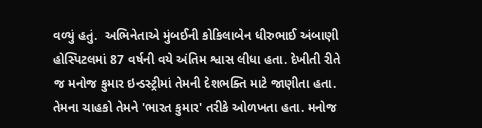વળ્યું હતું.  અભિનેતાએ મુંબઈની કોકિલાબેન ધીરુભાઈ અંબાણી હોસ્પિટલમાં 87 વર્ષની વયે અંતિમ શ્વાસ લીધા હતા. દેખીતી રીતે જ મનોજ કુમાર ઇન્ડસ્ટ્રીમાં તેમની દેશભક્તિ માટે જાણીતા હતા. તેમના ચાહકો તેમને 'ભારત કુમાર' તરીકે ઓળખતા હતા. મનોજ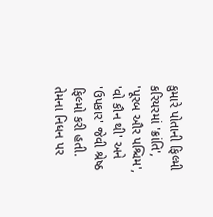કુમારે પોતાની ફિલ્મી કરિયરમાં 'ક્રાંતિ', 'પૂરબ ઔર પશ્ચિમ', 'વો કૌન થી' અને 'ઉપકાર' જેવી શ્રેષ્ઠ ફિલ્મો કરી હતી. તેમના નિધન પર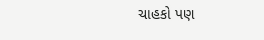ચાહકો પણ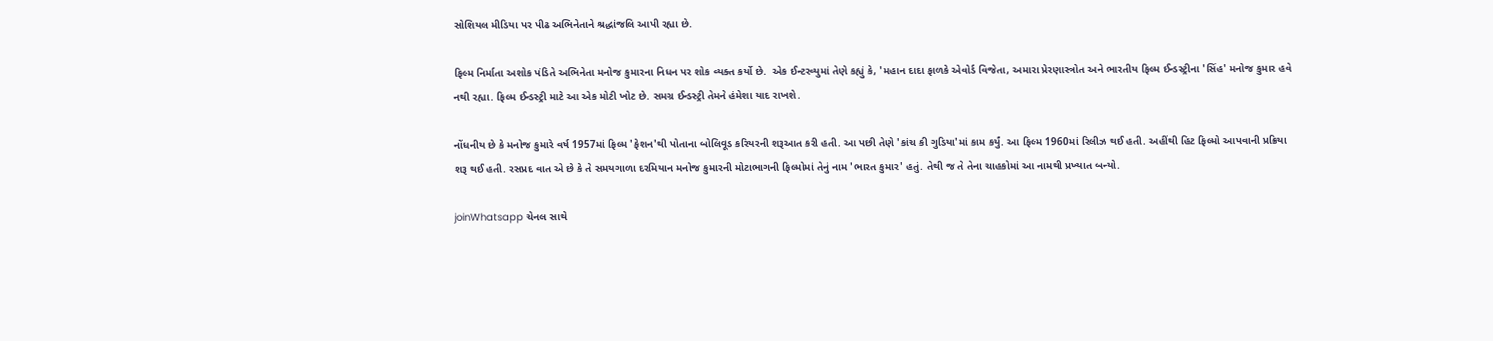સોશિયલ મીડિયા પર પીઢ અભિનેતાને શ્રદ્ધાંજલિ આપી રહ્યા છે.

ફિલ્મ નિર્માતા અશોક પંડિતે અભિનેતા મનોજ કુમારના નિધન પર શોક વ્યક્ત કર્યો છે.  એક ઈન્ટરવ્યુમાં તેણે કહ્યું કે, 'મહાન દાદા ફાળકે એવોર્ડ વિજેતા, અમારા પ્રેરણાસ્ત્રોત અને ભારતીય ફિલ્મ ઈન્ડસ્ટ્રીના 'સિંહ' મનોજ કુમાર હવે નથી રહ્યા. ફિલ્મ ઈન્ડસ્ટ્રી માટે આ એક મોટી ખોટ છે. સમગ્ર ઈન્ડસ્ટ્રી તેમને હંમેશા યાદ રાખશે.

નોંધનીય છે કે મનોજ કુમારે વર્ષ 1957માં ફિલ્મ 'ફેશન'થી પોતાના બોલિવૂડ કરિયરની શરૂઆત કરી હતી. આ પછી તેણે 'કાંચ કી ગુડિયા'માં કામ કર્યું. આ ફિલ્મ 1960માં રિલીઝ થઈ હતી. અહીંથી હિટ ફિલ્મો આપવાની પ્રક્રિયા શરૂ થઈ હતી. રસપ્રદ વાત એ છે કે તે સમયગાળા દરમિયાન મનોજ કુમારની મોટાભાગની ફિલ્મોમાં તેનું નામ 'ભારત કુમાર' હતું. તેથી જ તે તેના ચાહકોમાં આ નામથી પ્રખ્યાત બન્યો.

joinWhatsapp ચેનલ સાથે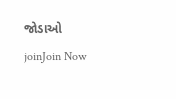જોડાઓ
joinJoin Now